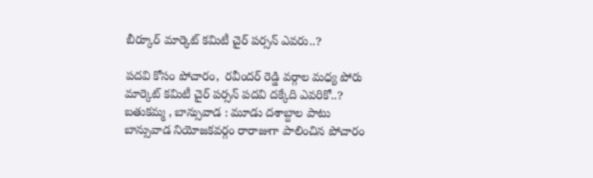బీర్కూర్ మార్కెట్ కమిటీ చైర్ పర్సన్ ఎవరు..?

పదవి కోసం పోచారం,  రవీందర్ రెడ్డి వర్గాల మధ్య పోరు   మార్కెట్ కమిటీ చైర్ పర్సన్ పదవి దక్కేది ఎవరికో..? బతుకమ్మ , బాన్సువాడ : మూడు దశాబ్దాల పాటు బాన్సువాడ నియోజకవర్గం రారాజుగా పాలించిన పోచారం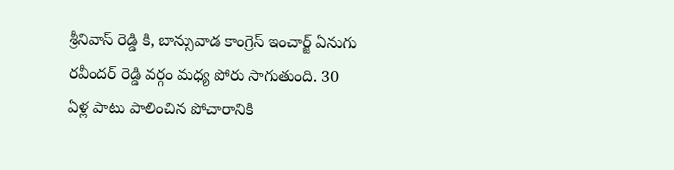శ్రీనివాస్ రెడ్డి కి, బాన్సువాడ కాంగ్రెస్ ఇంచార్జ్ ఏనుగు రవీందర్ రెడ్డి వర్గం మధ్య పోరు సాగుతుంది. 30 ఏళ్ల పాటు పాలించిన పోచారానికి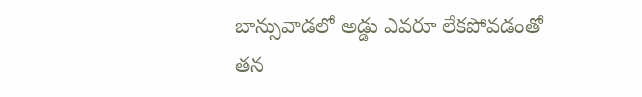బాన్సువాడలో అడ్డు ఎవరూ లేకపోవడంతో తన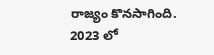రాజ్యం కొనసాగింది. 2023 లో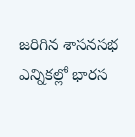జరిగిన శాసనసభ ఎన్నికల్లో భారస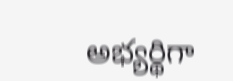అభ్యర్థిగా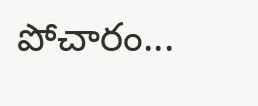పోచారం...